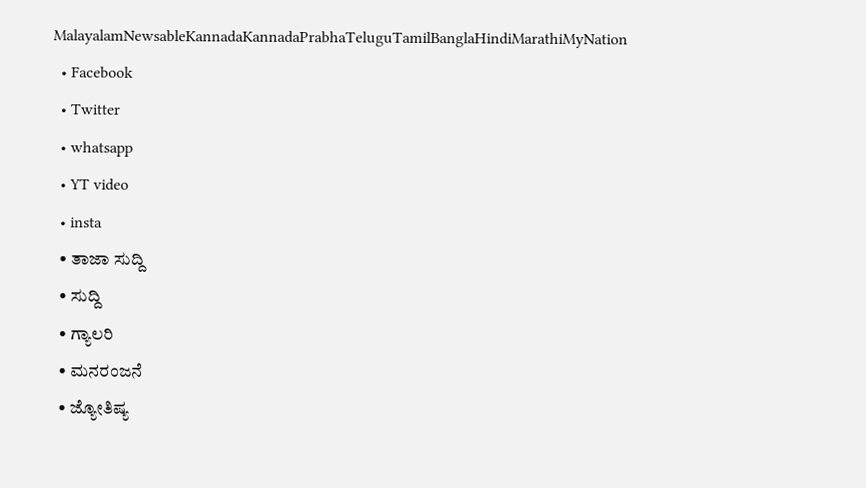MalayalamNewsableKannadaKannadaPrabhaTeluguTamilBanglaHindiMarathiMyNation
  • Facebook
  • Twitter
  • whatsapp
  • YT video
  • insta
  • ತಾಜಾ ಸುದ್ದಿ
  • ಸುದ್ದಿ
  • ಗ್ಯಾಲರಿ
  • ಮನರಂಜನೆ
  • ಜ್ಯೋತಿಷ್ಯ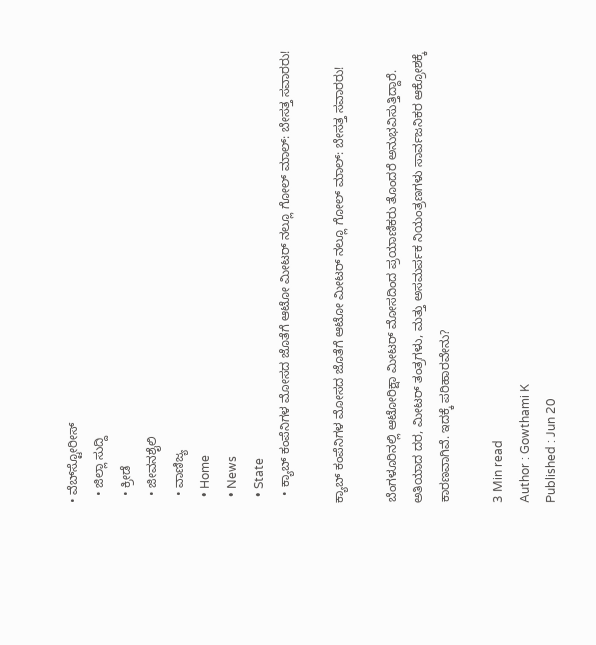• ವೆಬ್‌ಸ್ಟೋರೀಸ್
  • ಜಿಲ್ಲಾ ಸುದ್ದಿ
  • ಕ್ರೀಡೆ
  • ಜೀವನಶೈಲಿ
  • ವಾಣಿಜ್ಯ
  • Home
  • News
  • State
  • ಕ್ಯಾಬ್ ಕಂಪೆನಿಗಳ ಮೋಸದ ಜೊತೆಗೆ ಆಟೋ ಮೀಟರ್‌ ನಲ್ಲೂ ಗೋಲ್‌ ಮಾಲ್‌: ಬೇಸತ್ತ ಸವಾರರು!

ಕ್ಯಾಬ್ ಕಂಪೆನಿಗಳ ಮೋಸದ ಜೊತೆಗೆ ಆಟೋ ಮೀಟರ್‌ ನಲ್ಲೂ ಗೋಲ್‌ ಮಾಲ್‌: ಬೇಸತ್ತ ಸವಾರರು!

ಬೆಂಗಳೂರಿನಲ್ಲಿ ಆಟೋರಿಕ್ಷಾ ಮೀಟರ್ ಮೋಸದಿಂದ ಪ್ರಯಾಣಿಕರು ತೊಂದರೆ ಅನುಭವಿಸುತ್ತಿದ್ದಾರೆ. ಅತಿಯಾದ ದರ, ಮೀಟರ್‌ ತಂತ್ರಗಳು, ಮತ್ತು ಅಸಮರ್ಪಕ ನಿಯಂತ್ರಣಗಳು ಸಾರ್ವಜನಿಕರ ಆಕ್ರೋಶಕ್ಕೆ ಕಾರಣವಾಗಿವೆ. ಇದಕ್ಕೆ ಪರಿಹಾರವೇನು?

3 Min read
Author : Gowthami K
Published : Jun 20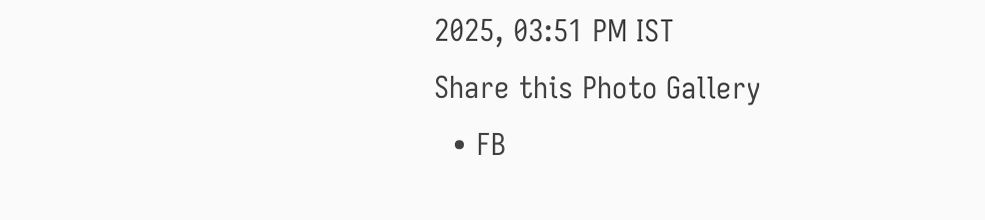2025, 03:51 PM IST
Share this Photo Gallery
  • FB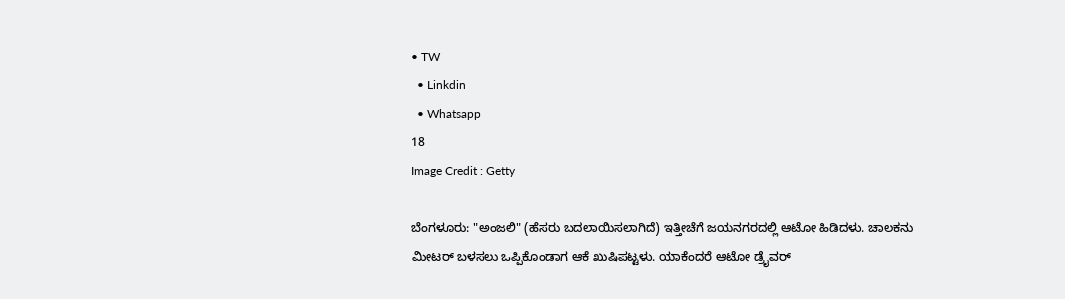• TW
  • Linkdin
  • Whatsapp
18
Image Credit : Getty

ಬೆಂಗಳೂರು: "ಅಂಜಲಿ" (ಹೆಸರು ಬದಲಾಯಿಸಲಾಗಿದೆ) ಇತ್ತೀಚೆಗೆ ಜಯನಗರದಲ್ಲಿ ಆಟೋ ಹಿಡಿದಳು. ಚಾಲಕನು ಮೀಟರ್ ಬಳಸಲು ಒಪ್ಪಿಕೊಂಡಾಗ ಆಕೆ ಖುಷಿಪಟ್ಟಳು. ಯಾಕೆಂದರೆ ಆಟೋ ಡ್ರೈವರ್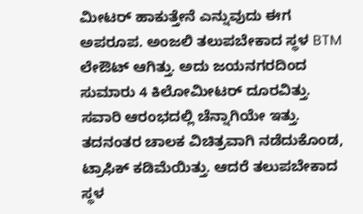ಮೀಟರ್‌ ಹಾಕುತ್ತೇನೆ ಎನ್ನುವುದು ಈಗ ಅಪರೂಪ. ಅಂಜಲಿ ತಲುಪಬೇಕಾದ ಸ್ಥಳ BTM ಲೇಔಟ್ ಆಗಿತ್ತು. ಅದು ಜಯನಗರದಿಂದ ಸುಮಾರು 4 ಕಿಲೋಮೀಟರ್ ದೂರವಿತ್ತು. ಸವಾರಿ ಆರಂಭದಲ್ಲಿ ಚೆನ್ನಾಗಿಯೇ ಇತ್ತು. ತದನಂತರ ಚಾಲಕ ವಿಚಿತ್ರವಾಗಿ ನಡೆದುಕೊಂಡ, ಟ್ರಾಫಿಕ್ ಕಡಿಮೆಯಿತ್ತು. ಆದರೆ ತಲುಪಬೇಕಾದ ಸ್ಥಳ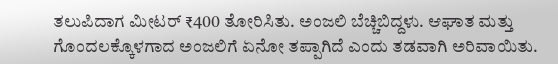ತಲುಪಿದಾಗ ಮೀಟರ್ ₹400 ತೋರಿಸಿತು. ಅಂಜಲಿ ಬೆಚ್ಚಿಬಿದ್ದಳು. ಆಘಾತ ಮತ್ತು ಗೊಂದಲಕ್ಕೊಳಗಾದ ಅಂಜಲಿಗೆ ಏನೋ ತಪ್ಪಾಗಿದೆ ಎಂದು ತಡವಾಗಿ ಅರಿವಾಯಿತು.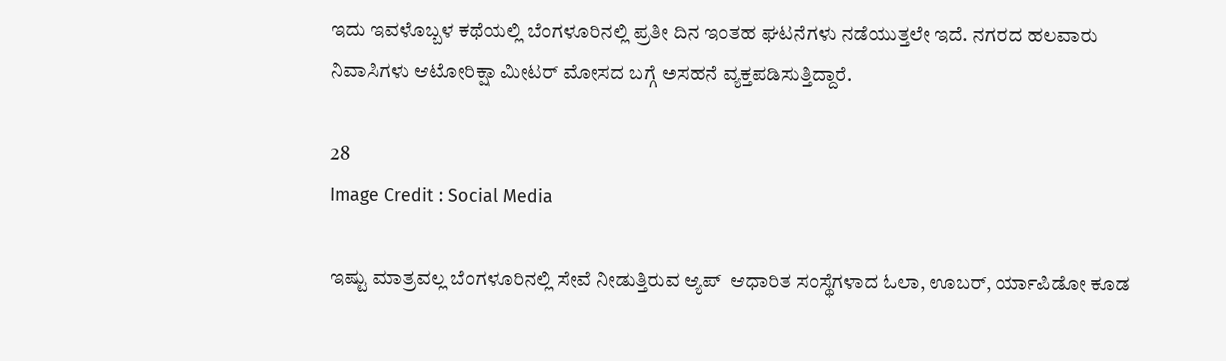ಇದು ಇವಳೊಬ್ಬಳ ಕಥೆಯಲ್ಲಿ ಬೆಂಗಳೂರಿನಲ್ಲಿ ಪ್ರತೀ ದಿನ ಇಂತಹ ಘಟನೆಗಳು ನಡೆಯುತ್ತಲೇ ಇದೆ. ನಗರದ ಹಲವಾರು ನಿವಾಸಿಗಳು ಆಟೋರಿಕ್ಷಾ ಮೀಟರ್ ಮೋಸದ ಬಗ್ಗೆ ಅಸಹನೆ ವ್ಯಕ್ತಪಡಿಸುತ್ತಿದ್ದಾರೆ.

28
Image Credit : Social Media

ಇಷ್ಟು ಮಾತ್ರವಲ್ಲ ಬೆಂಗಳೂರಿನಲ್ಲಿ ಸೇವೆ ನೀಡುತ್ತಿರುವ ಆ್ಯಪ್‌  ಆಧಾರಿತ ಸಂಸ್ಥೆಗಳಾದ ಓಲಾ, ಊಬರ್, ರ್ಯಾಪಿಡೋ ಕೂಡ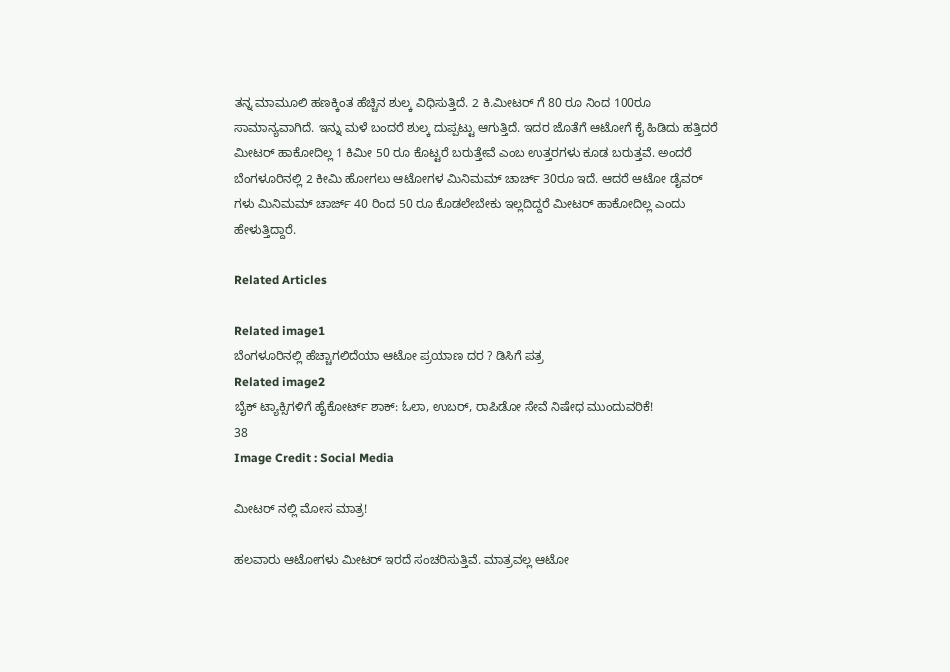ತನ್ನ ಮಾಮೂಲಿ ಹಣಕ್ಕಿಂತ ಹೆಚ್ಚಿನ ಶುಲ್ಕ ವಿಧಿಸುತ್ತಿದೆ. 2 ಕಿ.ಮೀಟರ್‌ ಗೆ 80 ರೂ ನಿಂದ 100ರೂ ಸಾಮಾನ್ಯವಾಗಿದೆ. ಇನ್ನು ಮಳೆ ಬಂದರೆ ಶುಲ್ಕ ದುಪ್ಪಟ್ಟು ಆಗುತ್ತಿದೆ. ಇದರ ಜೊತೆಗೆ ಆಟೋಗೆ ಕೈ ಹಿಡಿದು ಹತ್ತಿದರೆ ಮೀಟರ್ ಹಾಕೋದಿಲ್ಲ 1 ಕಿಮೀ 50 ರೂ ಕೊಟ್ಟರೆ ಬರುತ್ತೇವೆ ಎಂಬ ಉತ್ತರಗಳು ಕೂಡ ಬರುತ್ತವೆ. ಅಂದರೆ ಬೆಂಗಳೂರಿನಲ್ಲಿ 2 ಕೀಮಿ ಹೋಗಲು ಆಟೋಗಳ ಮಿನಿಮಮ್ ಚಾರ್ಚ್ 30ರೂ ಇದೆ. ಆದರೆ ಆಟೋ ಡೈವರ್‌ ಗಳು ಮಿನಿಮಮ್ ಚಾರ್ಜ್ 40 ರಿಂದ 50 ರೂ ಕೊಡಲೇಬೇಕು ಇಲ್ಲದಿದ್ದರೆ ಮೀಟರ್‌ ಹಾಕೋದಿಲ್ಲ ಎಂದು ಹೇಳುತ್ತಿದ್ದಾರೆ.

Related Articles

Related image1
ಬೆಂಗಳೂರಿನಲ್ಲಿ ಹೆಚ್ಚಾಗಲಿದೆಯಾ ಆಟೋ ಪ್ರಯಾಣ ದರ ? ಡಿಸಿಗೆ ಪತ್ರ
Related image2
ಬೈಕ್ ಟ್ಯಾಕ್ಸಿಗಳಿಗೆ ಹೈಕೋರ್ಟ್ ಶಾಕ್: ಓಲಾ, ಉಬರ್, ರಾಪಿಡೋ ಸೇವೆ ನಿಷೇಧ ಮುಂದುವರಿಕೆ!
38
Image Credit : Social Media

ಮೀಟರ್ ನಲ್ಲಿ ಮೋಸ ಮಾತ್ರ!

ಹಲವಾರು ಆಟೋಗಳು ಮೀಟರ್ ಇರದೆ ಸಂಚರಿಸುತ್ತಿವೆ. ಮಾತ್ರವಲ್ಲ ಆಟೋ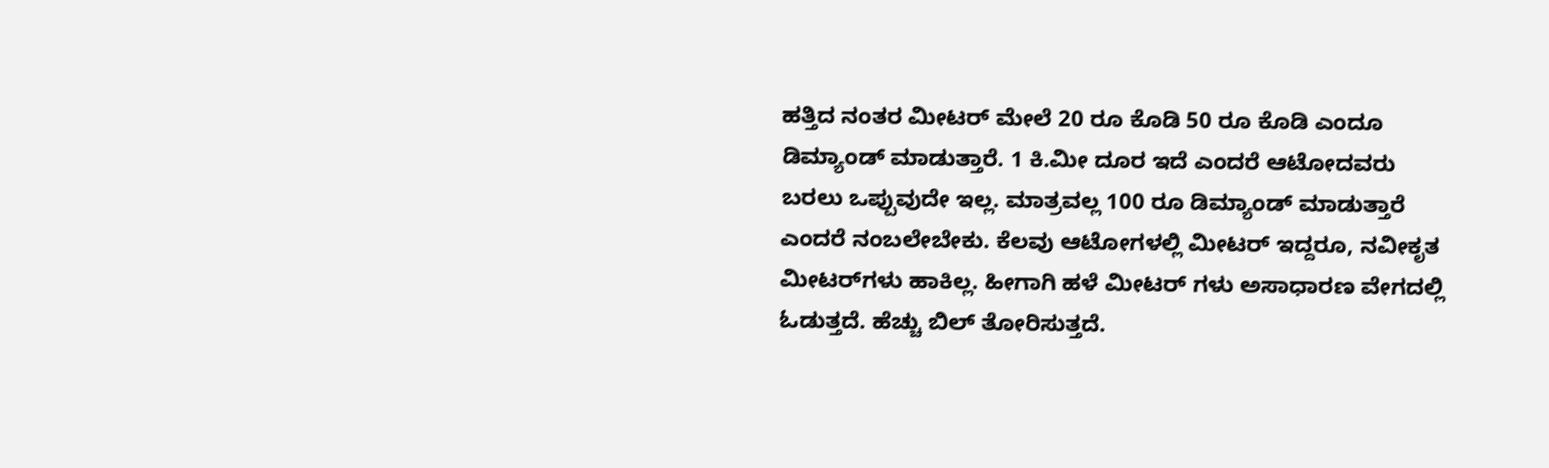ಹತ್ತಿದ ನಂತರ ಮೀಟರ್ ಮೇಲೆ 20 ರೂ ಕೊಡಿ 50 ರೂ ಕೊಡಿ ಎಂದೂ ಡಿಮ್ಯಾಂಡ್ ಮಾಡುತ್ತಾರೆ. 1 ಕಿ.ಮೀ ದೂರ ಇದೆ ಎಂದರೆ ಆಟೋದವರು ಬರಲು ಒಪ್ಪುವುದೇ ಇಲ್ಲ. ಮಾತ್ರವಲ್ಲ 100 ರೂ ಡಿಮ್ಯಾಂಡ್ ಮಾಡುತ್ತಾರೆ ಎಂದರೆ ನಂಬಲೇಬೇಕು. ಕೆಲವು ಆಟೋಗಳಲ್ಲಿ ಮೀಟರ್ ಇದ್ದರೂ, ನವೀಕೃತ ಮೀಟರ್‌ಗಳು ಹಾಕಿಲ್ಲ. ಹೀಗಾಗಿ ಹಳೆ ಮೀಟರ್‌ ಗಳು ಅಸಾಧಾರಣ ವೇಗದಲ್ಲಿ ಓಡುತ್ತದೆ. ಹೆಚ್ಚು ಬಿಲ್‌ ತೋರಿಸುತ್ತದೆ.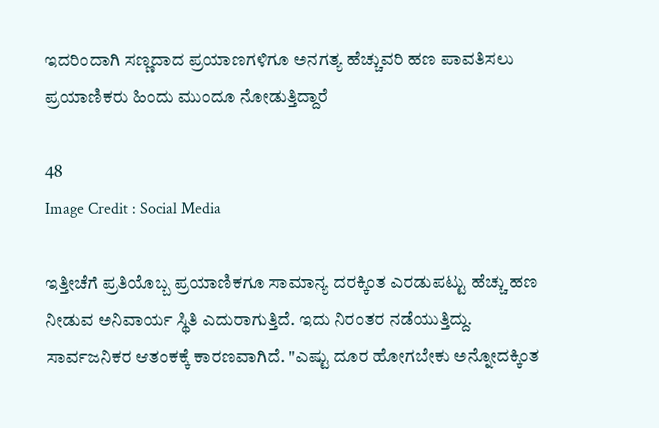ಇದರಿಂದಾಗಿ ಸಣ್ಣದಾದ ಪ್ರಯಾಣಗಳಿಗೂ ಅನಗತ್ಯ ಹೆಚ್ಚುವರಿ ಹಣ ಪಾವತಿಸಲು ಪ್ರಯಾಣಿಕರು ಹಿಂದು ಮುಂದೂ ನೋಡುತ್ತಿದ್ದಾರೆ

48
Image Credit : Social Media

ಇತ್ತೀಚೆಗೆ ಪ್ರತಿಯೊಬ್ಬ ಪ್ರಯಾಣಿಕಗೂ ಸಾಮಾನ್ಯ ದರಕ್ಕಿಂತ ಎರಡುಪಟ್ಟು ಹೆಚ್ಚು ಹಣ ನೀಡುವ ಅನಿವಾರ್ಯ ಸ್ಥಿತಿ ಎದುರಾಗುತ್ತಿದೆ. ಇದು ನಿರಂತರ ನಡೆಯುತ್ತಿದ್ದು. ಸಾರ್ವಜನಿಕರ ಆತಂಕಕ್ಕೆ ಕಾರಣವಾಗಿದೆ. "ಎಷ್ಟು ದೂರ ಹೋಗಬೇಕು ಅನ್ನೋದಕ್ಕಿಂತ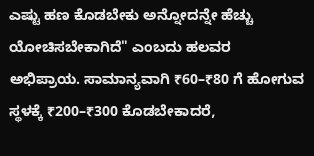ಎಷ್ಟು ಹಣ ಕೊಡಬೇಕು ಅನ್ನೋದನ್ನೇ ಹೆಚ್ಚು ಯೋಚಿಸಬೇಕಾಗಿದೆ" ಎಂಬದು ಹಲವರ ಅಭಿಪ್ರಾಯ. ಸಾಮಾನ್ಯವಾಗಿ ₹60–₹80 ಗೆ ಹೋಗುವ ಸ್ಥಳಕ್ಕೆ ₹200–₹300 ಕೊಡಬೇಕಾದರೆ,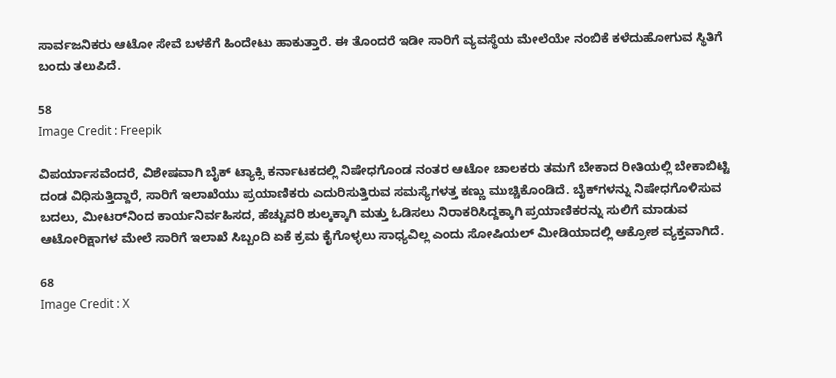ಸಾರ್ವಜನಿಕರು ಆಟೋ ಸೇವೆ ಬಳಕೆಗೆ ಹಿಂದೇಟು ಹಾಕುತ್ತಾರೆ. ಈ ತೊಂದರೆ ಇಡೀ ಸಾರಿಗೆ ವ್ಯವಸ್ಥೆಯ ಮೇಲೆಯೇ ನಂಬಿಕೆ ಕಳೆದುಹೋಗುವ ಸ್ಥಿತಿಗೆ ಬಂದು ತಲುಪಿದೆ.

58
Image Credit : Freepik

ವಿಪರ್ಯಾಸವೆಂದರೆ, ವಿಶೇಷವಾಗಿ ಬೈಕ್ ಟ್ಯಾಕ್ಸಿ ಕರ್ನಾಟಕದಲ್ಲಿ ನಿಷೇಧಗೊಂಡ ನಂತರ ಆಟೋ ಚಾಲಕರು ತಮಗೆ ಬೇಕಾದ ರೀತಿಯಲ್ಲಿ ಬೇಕಾಬಿಟ್ಟಿ ದಂಡ ವಿಧಿಸುತ್ತಿದ್ದಾರೆ, ಸಾರಿಗೆ ಇಲಾಖೆಯು ಪ್ರಯಾಣಿಕರು ಎದುರಿಸುತ್ತಿರುವ ಸಮಸ್ಯೆಗಳತ್ತ ಕಣ್ಣು ಮುಚ್ಚಿಕೊಂಡಿದೆ. ಬೈಕ್‌ಗಳನ್ನು ನಿಷೇಧಗೊಳಿಸುವ ಬದಲು, ಮೀಟರ್‌ನಿಂದ ಕಾರ್ಯನಿರ್ವಹಿಸದ, ಹೆಚ್ಚುವರಿ ಶುಲ್ಕಕ್ಕಾಗಿ ಮತ್ತು ಓಡಿಸಲು ನಿರಾಕರಿಸಿದ್ದಕ್ಕಾಗಿ ಪ್ರಯಾಣಿಕರನ್ನು ಸುಲಿಗೆ ಮಾಡುವ ಆಟೋರಿಕ್ಷಾಗಳ ಮೇಲೆ ಸಾರಿಗೆ ಇಲಾಖೆ ಸಿಬ್ಬಂದಿ ಏಕೆ ಕ್ರಮ ಕೈಗೊಳ್ಳಲು ಸಾಧ್ಯವಿಲ್ಲ ಎಂದು ಸೋಷಿಯಲ್‌ ಮೀಡಿಯಾದಲ್ಲಿ ಆಕ್ರೋಶ ವ್ಯಕ್ತವಾಗಿದೆ.

68
Image Credit : X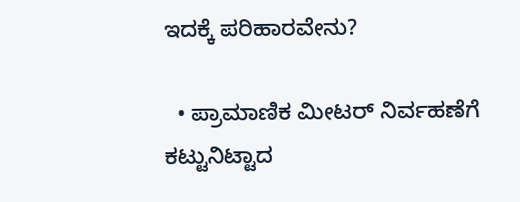ಇದಕ್ಕೆ ಪರಿಹಾರವೇನು?

  • ಪ್ರಾಮಾಣಿಕ ಮೀಟರ್ ನಿರ್ವಹಣೆಗೆ ಕಟ್ಟುನಿಟ್ಟಾದ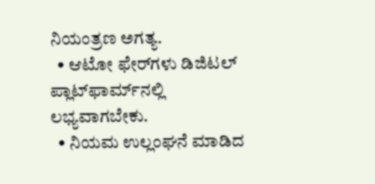ನಿಯಂತ್ರಣ ಅಗತ್ಯ.
  • ಆಟೋ ಫೇರ್‌ಗಳು ಡಿಜಿಟಲ್ ಪ್ಲಾಟ್‌ಫಾರ್ಮ್‌ನಲ್ಲಿ ಲಭ್ಯವಾಗಬೇಕು.
  • ನಿಯಮ ಉಲ್ಲಂಘನೆ ಮಾಡಿದ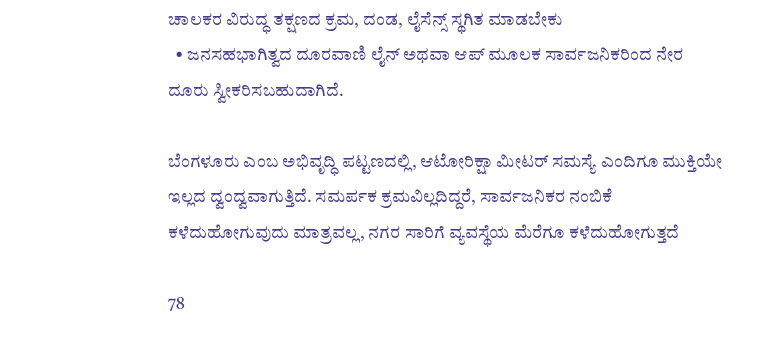ಚಾಲಕರ ವಿರುದ್ಧ ತಕ್ಷಣದ ಕ್ರಮ, ದಂಡ, ಲೈಸೆನ್ಸ್ ಸ್ಥಗಿತ ಮಾಡಬೇಕು
  • ಜನಸಹಭಾಗಿತ್ವದ ದೂರವಾಣಿ ಲೈನ್ ಅಥವಾ ಆಪ್ ಮೂಲಕ ಸಾರ್ವಜನಿಕರಿಂದ ನೇರ ದೂರು ಸ್ವೀಕರಿಸಬಹುದಾಗಿದೆ.

ಬೆಂಗಳೂರು ಎಂಬ ಅಭಿವೃದ್ಧಿ ಪಟ್ಟಣದಲ್ಲಿ, ಆಟೋರಿಕ್ಷಾ ಮೀಟರ್ ಸಮಸ್ಯೆ ಎಂದಿಗೂ ಮುಕ್ತಿಯೇ ಇಲ್ಲದ ದ್ವಂದ್ವವಾಗುತ್ತಿದೆ. ಸಮರ್ಪಕ ಕ್ರಮವಿಲ್ಲದಿದ್ದರೆ, ಸಾರ್ವಜನಿಕರ ನಂಬಿಕೆ ಕಳೆದುಹೋಗುವುದು ಮಾತ್ರವಲ್ಲ, ನಗರ ಸಾರಿಗೆ ವ್ಯವಸ್ಥೆಯ ಮೆರೆಗೂ ಕಳೆದುಹೋಗುತ್ತದೆ

78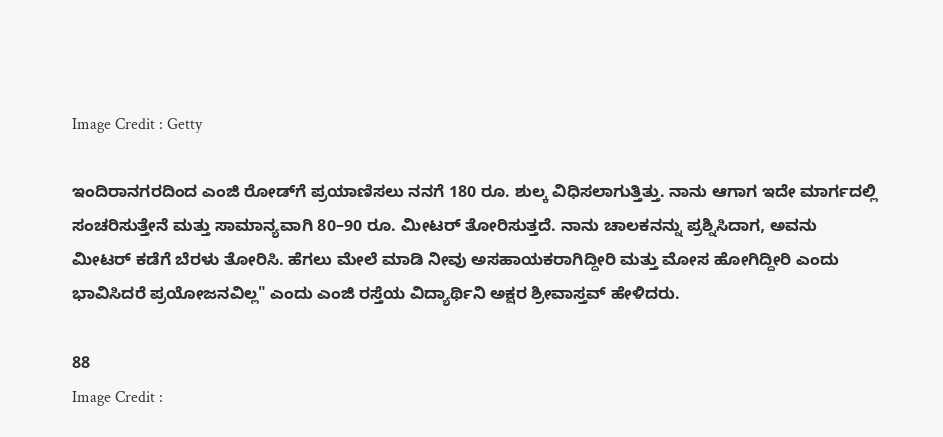Image Credit : Getty

ಇಂದಿರಾನಗರದಿಂದ ಎಂಜಿ ರೋಡ್‌ಗೆ ಪ್ರಯಾಣಿಸಲು ನನಗೆ 180 ರೂ. ಶುಲ್ಕ ವಿಧಿಸಲಾಗುತ್ತಿತ್ತು. ನಾನು ಆಗಾಗ ಇದೇ ಮಾರ್ಗದಲ್ಲಿ ಸಂಚರಿಸುತ್ತೇನೆ ಮತ್ತು ಸಾಮಾನ್ಯವಾಗಿ 80–90 ರೂ. ಮೀಟರ್‌ ತೋರಿಸುತ್ತದೆ. ನಾನು ಚಾಲಕನನ್ನು ಪ್ರಶ್ನಿಸಿದಾಗ, ಅವನು ಮೀಟರ್ ಕಡೆಗೆ ಬೆರಳು ತೋರಿಸಿ. ಹೆಗಲು ಮೇಲೆ ಮಾಡಿ ನೀವು ಅಸಹಾಯಕರಾಗಿದ್ದೀರಿ ಮತ್ತು ಮೋಸ ಹೋಗಿದ್ದೀರಿ ಎಂದು ಭಾವಿಸಿದರೆ ಪ್ರಯೋಜನವಿಲ್ಲ" ಎಂದು ಎಂಜಿ ರಸ್ತೆಯ ವಿದ್ಯಾರ್ಥಿನಿ ಅಕ್ಷರ ಶ್ರೀವಾಸ್ತವ್ ಹೇಳಿದರು.

88
Image Credit :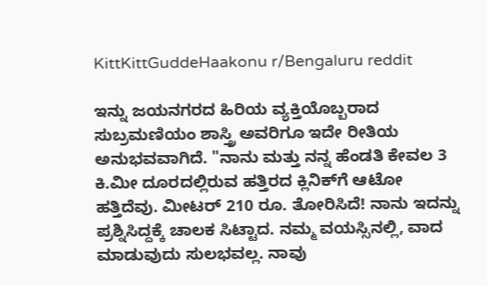KittKittGuddeHaakonu r/Bengaluru reddit

ಇನ್ನು ಜಯನಗರದ ಹಿರಿಯ ವ್ಯಕ್ತಿಯೊಬ್ಬರಾದ ಸುಬ್ರಮಣಿಯಂ ಶಾಸ್ತ್ರಿ ಅವರಿಗೂ ಇದೇ ರೀತಿಯ ಅನುಭವವಾಗಿದೆ. "ನಾನು ಮತ್ತು ನನ್ನ ಹೆಂಡತಿ ಕೇವಲ 3 ಕಿ.ಮೀ ದೂರದಲ್ಲಿರುವ ಹತ್ತಿರದ ಕ್ಲಿನಿಕ್‌ಗೆ ಆಟೋ ಹತ್ತಿದೆವು. ಮೀಟರ್ 210 ರೂ. ತೋರಿಸಿದೆ! ನಾನು ಇದನ್ನು ಪ್ರಶ್ನಿಸಿದ್ದಕ್ಕೆ ಚಾಲಕ ಸಿಟ್ಟಾದ. ನಮ್ಮ ವಯಸ್ಸಿನಲ್ಲಿ, ವಾದ ಮಾಡುವುದು ಸುಲಭವಲ್ಲ. ನಾವು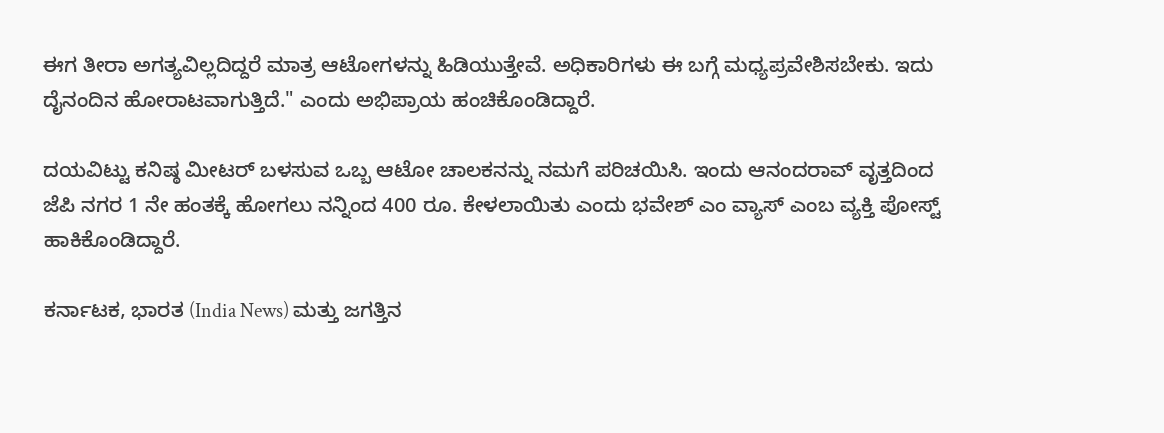ಈಗ ತೀರಾ ಅಗತ್ಯವಿಲ್ಲದಿದ್ದರೆ ಮಾತ್ರ ಆಟೋಗಳನ್ನು ಹಿಡಿಯುತ್ತೇವೆ. ಅಧಿಕಾರಿಗಳು ಈ ಬಗ್ಗೆ ಮಧ್ಯಪ್ರವೇಶಿಸಬೇಕು. ಇದು ದೈನಂದಿನ ಹೋರಾಟವಾಗುತ್ತಿದೆ." ಎಂದು ಅಭಿಪ್ರಾಯ ಹಂಚಿಕೊಂಡಿದ್ದಾರೆ.

ದಯವಿಟ್ಟು ಕನಿಷ್ಠ ಮೀಟರ್ ಬಳಸುವ ಒಬ್ಬ ಆಟೋ ಚಾಲಕನನ್ನು ನಮಗೆ ಪರಿಚಯಿಸಿ. ಇಂದು ಆನಂದರಾವ್ ವೃತ್ತದಿಂದ ಜೆಪಿ ನಗರ 1 ನೇ ಹಂತಕ್ಕೆ ಹೋಗಲು ನನ್ನಿಂದ 400 ರೂ. ಕೇಳಲಾಯಿತು ಎಂದು ಭವೇಶ್ ಎಂ ವ್ಯಾಸ್ ಎಂಬ ವ್ಯಕ್ತಿ ಪೋಸ್ಟ್ ಹಾಕಿಕೊಂಡಿದ್ದಾರೆ.

ಕರ್ನಾಟಕ, ಭಾರತ (India News) ಮತ್ತು ಜಗತ್ತಿನ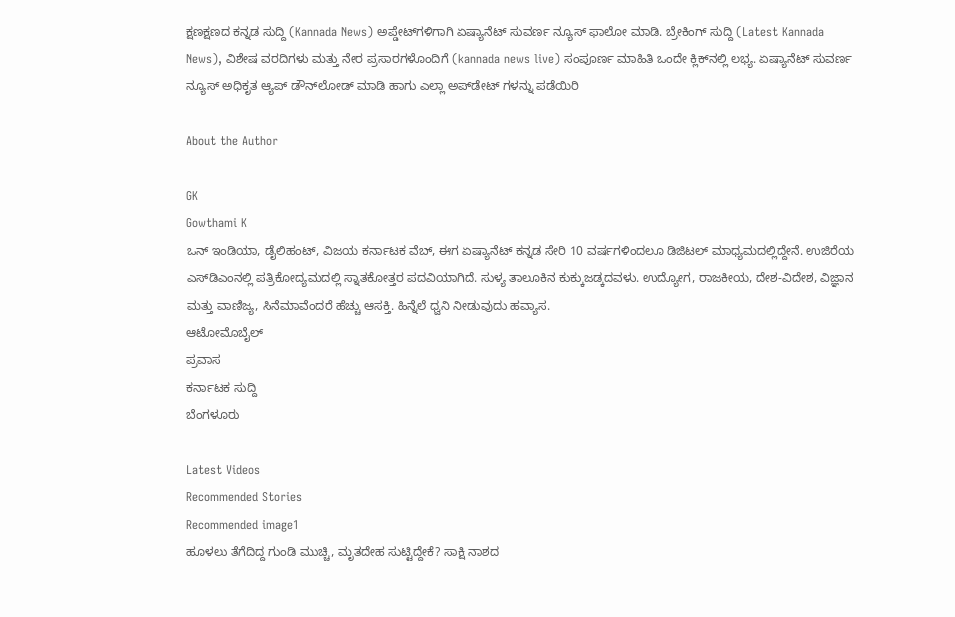ಕ್ಷಣಕ್ಷಣದ ಕನ್ನಡ ಸುದ್ದಿ (Kannada News) ಅಪ್ಡೇಟ್‌ಗಳಿಗಾಗಿ ಏಷ್ಯಾನೆಟ್ ಸುವರ್ಣ ನ್ಯೂಸ್‌ ಫಾಲೋ ಮಾಡಿ. ಬ್ರೇಕಿಂಗ್ ಸುದ್ದಿ (Latest Kannada News), ವಿಶೇಷ ವರದಿಗಳು ಮತ್ತು ನೇರ ಪ್ರಸಾರಗಳೊಂದಿಗೆ (kannada news live) ಸಂಪೂರ್ಣ ಮಾಹಿತಿ ಒಂದೇ ಕ್ಲಿಕ್‌ನಲ್ಲಿ ಲಭ್ಯ. ಏಷ್ಯಾನೆಟ್ ಸುವರ್ಣ ನ್ಯೂಸ್ ಅಧಿಕೃತ ಆ್ಯಪ್ ಡೌನ್‌ಲೋಡ್ ಮಾಡಿ ಹಾಗು ಎಲ್ಲಾ ಅಪ್‌ಡೇಟ್ ಗಳನ್ನು ಪಡೆಯಿರಿ

About the Author

GK
Gowthami K
ಒನ್ ಇಂಡಿಯಾ, ಡೈಲಿಹಂಟ್‌, ವಿಜಯ ಕರ್ನಾಟಕ ವೆಬ್‌, ಈಗ ಏಷ್ಯಾನೆಟ್ ಕನ್ನಡ ಸೇರಿ 10 ವರ್ಷಗಳಿಂದಲೂ ಡಿಜಿಟಲ್ ಮಾಧ್ಯಮದಲ್ಲಿದ್ದೇನೆ. ಉಜಿರೆಯ ಎಸ್‌ಡಿಎಂನಲ್ಲಿ ಪತ್ರಿಕೋದ್ಯಮದಲ್ಲಿ ಸ್ನಾತಕೋತ್ತರ ಪದವಿಯಾಗಿದೆ. ಸುಳ್ಯ ತಾಲೂಕಿನ ಕುಕ್ಕುಜಡ್ಕದವಳು. ಉದ್ಯೋಗ, ರಾಜಕೀಯ, ದೇಶ-ವಿದೇಶ, ವಿಜ್ಞಾನ ಮತ್ತು ವಾಣಿಜ್ಯ, ಸಿನೆಮಾವೆಂದರೆ ಹೆಚ್ಚು ಆಸಕ್ತಿ. ಹಿನ್ನೆಲೆ ಧ್ವನಿ ನೀಡುವುದು ಹವ್ಯಾಸ.
ಆಟೋಮೊಬೈಲ್
ಪ್ರವಾಸ
ಕರ್ನಾಟಕ ಸುದ್ದಿ
ಬೆಂಗಳೂರು

Latest Videos
Recommended Stories
Recommended image1
ಹೂಳಲು ತೆಗೆದಿದ್ದ ಗುಂಡಿ ಮುಚ್ಚಿ, ಮೃತದೇಹ ಸುಟ್ಟಿದ್ದೇಕೆ? ಸಾಕ್ಷಿ ನಾಶದ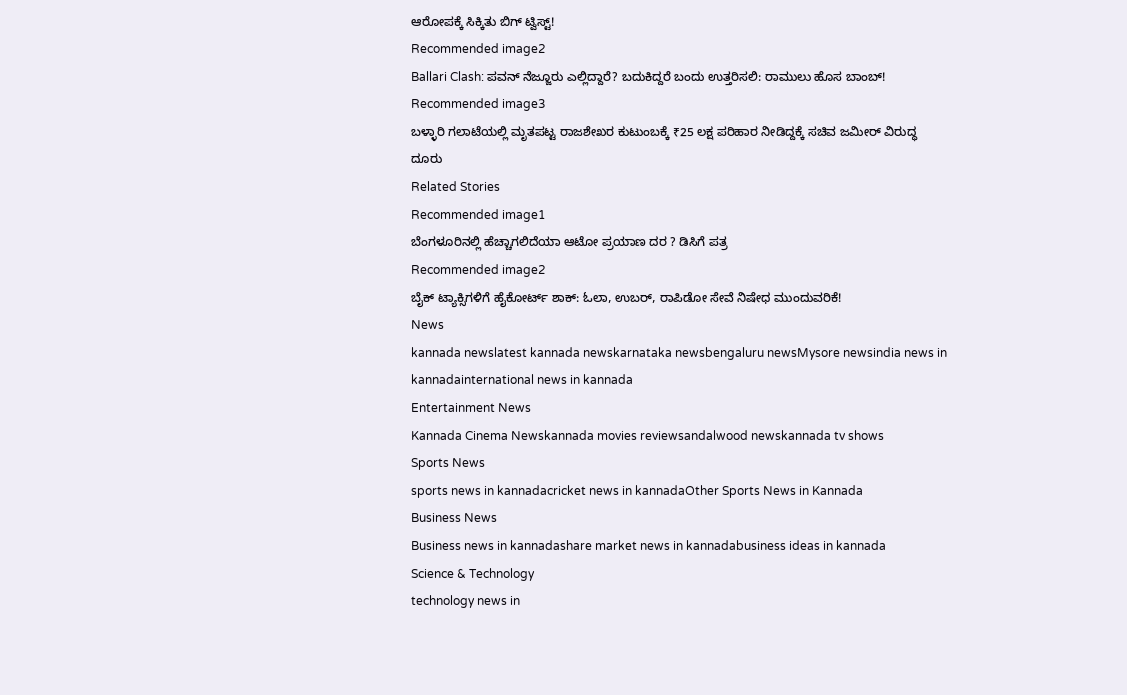ಆರೋಪಕ್ಕೆ ಸಿಕ್ಕಿತು ಬಿಗ್ ಟ್ವಿಸ್ಟ್!
Recommended image2
Ballari Clash: ಪವನ್ ನೆಜ್ಜೂರು ಎಲ್ಲಿದ್ದಾರೆ? ಬದುಕಿದ್ದರೆ ಬಂದು ಉತ್ತರಿಸಲಿ: ರಾಮುಲು ಹೊಸ ಬಾಂಬ್!
Recommended image3
ಬಳ್ಳಾರಿ ಗಲಾಟೆಯಲ್ಲಿ ಮೃತಪಟ್ಟ ರಾಜಶೇಖರ ಕುಟುಂಬಕ್ಕೆ ₹25 ಲಕ್ಷ ಪರಿಹಾರ ನೀಡಿದ್ದಕ್ಕೆ ಸಚಿವ ಜಮೀರ್ ವಿರುದ್ಧ ದೂರು
Related Stories
Recommended image1
ಬೆಂಗಳೂರಿನಲ್ಲಿ ಹೆಚ್ಚಾಗಲಿದೆಯಾ ಆಟೋ ಪ್ರಯಾಣ ದರ ? ಡಿಸಿಗೆ ಪತ್ರ
Recommended image2
ಬೈಕ್ ಟ್ಯಾಕ್ಸಿಗಳಿಗೆ ಹೈಕೋರ್ಟ್ ಶಾಕ್: ಓಲಾ, ಉಬರ್, ರಾಪಿಡೋ ಸೇವೆ ನಿಷೇಧ ಮುಂದುವರಿಕೆ!
News
kannada newslatest kannada newskarnataka newsbengaluru newsMysore newsindia news in kannadainternational news in kannada
Entertainment News
Kannada Cinema Newskannada movies reviewsandalwood newskannada tv shows
Sports News
sports news in kannadacricket news in kannadaOther Sports News in Kannada
Business News
Business news in kannadashare market news in kannadabusiness ideas in kannada
Science & Technology
technology news in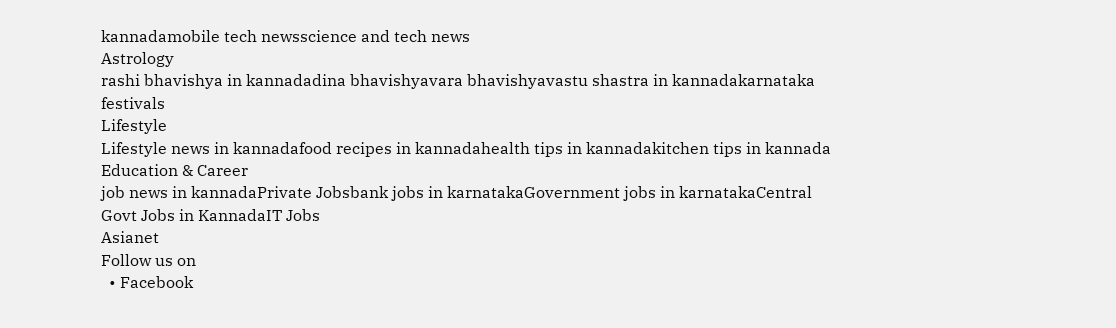kannadamobile tech newsscience and tech news
Astrology
rashi bhavishya in kannadadina bhavishyavara bhavishyavastu shastra in kannadakarnataka festivals
Lifestyle
Lifestyle news in kannadafood recipes in kannadahealth tips in kannadakitchen tips in kannada
Education & Career
job news in kannadaPrivate Jobsbank jobs in karnatakaGovernment jobs in karnatakaCentral Govt Jobs in KannadaIT Jobs
Asianet
Follow us on
  • Facebook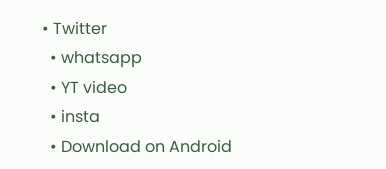• Twitter
  • whatsapp
  • YT video
  • insta
  • Download on Android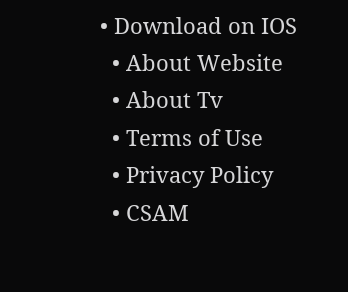• Download on IOS
  • About Website
  • About Tv
  • Terms of Use
  • Privacy Policy
  • CSAM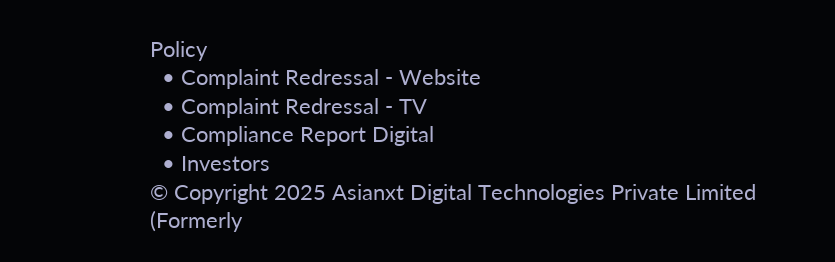Policy
  • Complaint Redressal - Website
  • Complaint Redressal - TV
  • Compliance Report Digital
  • Investors
© Copyright 2025 Asianxt Digital Technologies Private Limited (Formerly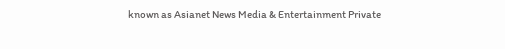known as Asianet News Media & Entertainment Private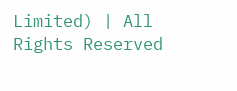Limited) | All Rights Reserved